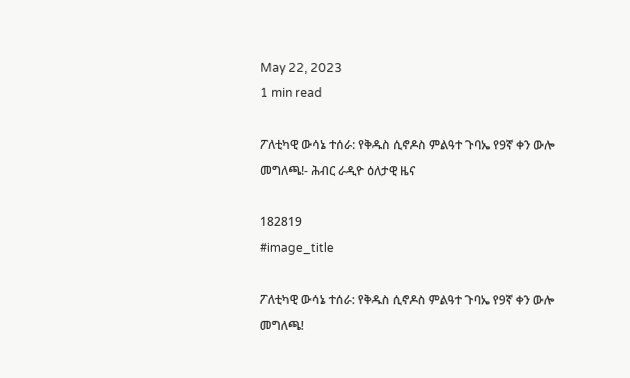May 22, 2023
1 min read

ፖለቲካዊ ውሳኔ ተሰራ: የቅዱስ ሲኖዶስ ምልዓተ ጉባኤ የ9ኛ ቀን ውሎ መግለጫ!- ሕብር ራዲዮ ዕለታዊ ዜና

182819
#image_title

ፖለቲካዊ ውሳኔ ተሰራ: የቅዱስ ሲኖዶስ ምልዓተ ጉባኤ የ9ኛ ቀን ውሎ መግለጫ!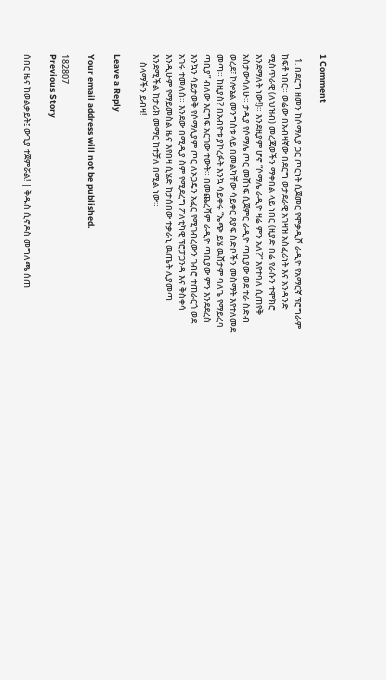1 Comment

  1. በደርግ ዘመን ከሶማሊያ ጋር ጦርነት ሲጀመር የሞቃዲሾ ራዲዮ የአማርኛ ፕሮግራም ከፍቶ ነበር። ወሬው በአብዛኛው በደርግ ወታደራዊ አገዛዝ አስፈሪነት እና አንዳንድ ሚስጥራዊ (ለህዝብ) መረጃወችን ማቀበል ላይ ነበር (ዚያድ በሬ የራሱን ተሞክሮ እንደማለት ነው!)። እንደዚያም ሆኖ “ሶማሌ ራዲዮ ዛሬ ምን አለ?” እየተባለ ሲጠየቅ አስታውሳለሁ። ታዲያ የሶማሌ ጦር መሸነፍ ሲጀምር ራዲዮ ጣቢያው ወደ ተራ ስድብ ወረደ፣ ኮሎኔል መንግስቱ ላይ በመልካቸው ሳይቀር ጸያፍ ስድቦችን መስማት እየተለመደ መጣ። ከዚያስ? በአብዮቱ ያኮረፉት እንኳ ሳይቀሩ “ኤጭ ይሄ ዉሸታም ባለጌ የማይረባ ጣቢያ” ብለው እርግፍ አርገው ተውት። በመጨረሻም ራዲዮ ጣቢያው ምን እንደደረስ እንኳን ሳይታወቅ የሶማሊያም ጦር ለኦጋዴን አፈር የሚገብረውን ገብሮ ተጠራርጎ ወደ አገሩ ተመለሰ። እንደው በሚዲያ ስም የሚደረግ ፖለቲካዊ ፕሮፓጋንዳ እና ቅስቀሳ እንዲሁም የማይመስል ዜና እየበዛ ሲሄድ ከታሰበው ተቃራኒ ዉጤት ሊያመጣ እንደሚችል ከታሪክ መማር ከተቻለ በሚል ነው።
    ስላማችን ይብዛ!

Leave a Reply

Your email address will not be published.

182807
Previous Story

ሰበር ዜና ከወልቃይት፤ ውጊያ ተጀምሯል! | ቅዱስ ሲኖዶስ መግለጫ ሰጠ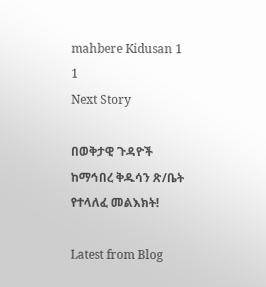mahbere Kidusan 1 1
Next Story

በወቅታዊ ጉዳዮች ከማኅበረ ቅዱሳን ጽ/ቤት የተላለፈ መልእክት!

Latest from Blog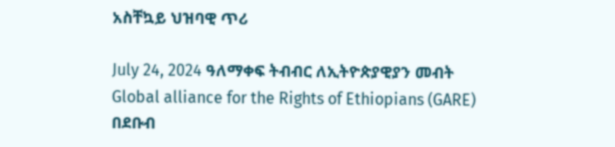አስቸኳይ ህዝባዊ ጥሪ

July 24, 2024 ዓለማቀፍ ትብብር ለኢትዮጵያዊያን መብት Global alliance for the Rights of Ethiopians (GARE) በደቡብ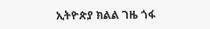ኢትዮጵያ ክልል ገዜ ጎፋ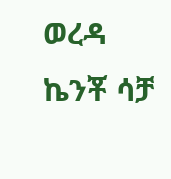ወረዳ ኬንቾ ሳቻ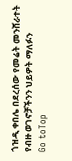ጎዝዲ ቀበሌ በደረሰው የመሬት መንሸራተት የብዙ ወገኖቻችንን ህይዎት ማለፉን
Go toTop